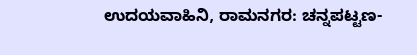ಉದಯವಾಹಿನಿ, ರಾಮನಗರ: ಚನ್ನಪಟ್ಟಣ-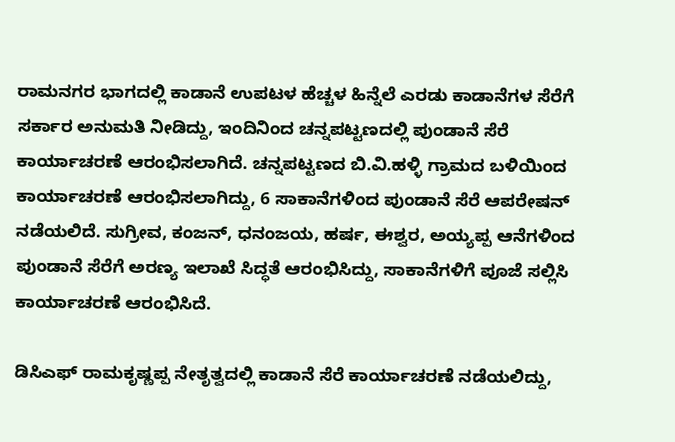ರಾಮನಗರ ಭಾಗದಲ್ಲಿ ಕಾಡಾನೆ ಉಪಟಳ ಹೆಚ್ಚಳ ಹಿನ್ನೆಲೆ ಎರಡು ಕಾಡಾನೆಗಳ ಸೆರೆಗೆ ಸರ್ಕಾರ ಅನುಮತಿ ನೀಡಿದ್ದು, ಇಂದಿನಿಂದ ಚನ್ನಪಟ್ಟಣದಲ್ಲಿ ಪುಂಡಾನೆ ಸೆರೆ ಕಾರ್ಯಾಚರಣೆ ಆರಂಭಿಸಲಾಗಿದೆ. ಚನ್ನಪಟ್ಟಣದ ಬಿ.ವಿ.ಹಳ್ಳಿ ಗ್ರಾಮದ ಬಳಿಯಿಂದ ಕಾರ್ಯಾಚರಣೆ ಆರಂಭಿಸಲಾಗಿದ್ದು, 6 ಸಾಕಾನೆಗಳಿಂದ ಪುಂಡಾನೆ ಸೆರೆ ಆಪರೇಷನ್ ನಡೆಯಲಿದೆ. ಸುಗ್ರೀವ, ಕಂಜನ್, ಧನಂಜಯ, ಹರ್ಷ, ಈಶ್ವರ, ಅಯ್ಯಪ್ಪ ಆನೆಗಳಿಂದ ಪುಂಡಾನೆ ಸೆರೆಗೆ ಅರಣ್ಯ ಇಲಾಖೆ ಸಿದ್ಧತೆ ಆರಂಭಿಸಿದ್ದು, ಸಾಕಾನೆಗಳಿಗೆ ಪೂಜೆ ಸಲ್ಲಿಸಿ ಕಾರ್ಯಾಚರಣೆ ಆರಂಭಿಸಿದೆ.

ಡಿಸಿಎಫ್ ರಾಮಕೃಷ್ಣಪ್ಪ ನೇತೃತ್ವದಲ್ಲಿ ಕಾಡಾನೆ ಸೆರೆ ಕಾರ್ಯಾಚರಣೆ ನಡೆಯಲಿದ್ದು,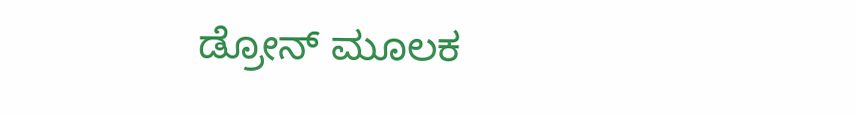ಡ್ರೋನ್ ಮೂಲಕ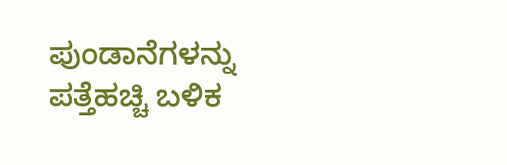ಪುಂಡಾನೆಗಳನ್ನು ಪತ್ತೆಹಚ್ಚಿ ಬಳಿಕ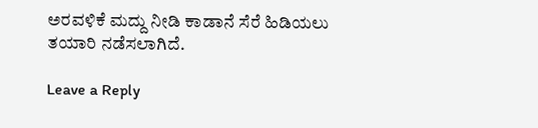ಅರವಳಿಕೆ ಮದ್ದು ನೀಡಿ ಕಾಡಾನೆ ಸೆರೆ ಹಿಡಿಯಲು ತಯಾರಿ ನಡೆಸಲಾಗಿದೆ.

Leave a Reply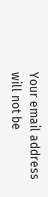Your email address will not be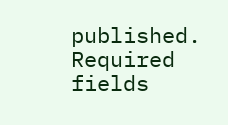published. Required fields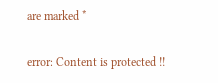are marked *

error: Content is protected !!